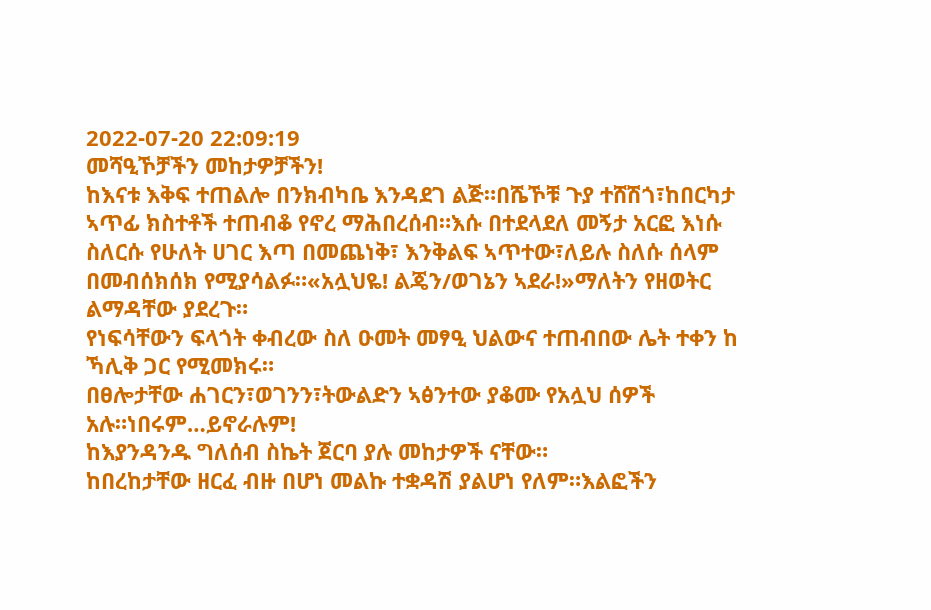2022-07-20 22:09:19
መሻዒኾቻችን መከታዎቻችን!
ከእናቱ እቅፍ ተጠልሎ በንክብካቤ እንዳደገ ልጅ።በሼኾቹ ጉያ ተሸሽጎ፣ከበርካታ ኣጥፊ ክስተቶች ተጠብቆ የኖረ ማሕበረሰብ።እሱ በተደላደለ መኝታ አርፎ እነሱ ስለርሱ የሁለት ሀገር እጣ በመጨነቅ፣ እንቅልፍ ኣጥተው፣ለይሉ ስለሱ ሰላም በመብሰክሰክ የሚያሳልፉ።«አሏህዬ! ልጄን/ወገኔን ኣደራ!»ማለትን የዘወትር ልማዳቸው ያደረጉ።
የነፍሳቸውን ፍላጎት ቀብረው ስለ ዑመት መፃዒ ህልውና ተጠብበው ሌት ተቀን ከ ኻሊቅ ጋር የሚመክሩ።
በፀሎታቸው ሐገርን፣ወገንን፣ትውልድን ኣፅንተው ያቆሙ የአሏህ ሰዎች አሉ።ነበሩም…ይኖራሉም!
ከእያንዳንዱ ግለሰብ ስኬት ጀርባ ያሉ መከታዎች ናቸው።
ከበረከታቸው ዘርፈ ብዙ በሆነ መልኩ ተቋዳሽ ያልሆነ የለም።እልፎችን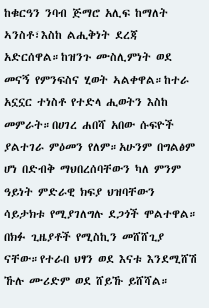ከቁርዓን ንባብ ጅማሮ አሊፍ ከማለት ኣንስቶ፣እስከ ልሒቅነት ደረጃ አድርሰዋል።ከዝንጉ ሙስሊምነት ወደ መናኝ የምንፍስና ሂወት ኣልቀዋል።ከተራ አኗኗር ተነስቶ የተድላ ሒወትን እስከ መምራት።በሀገረ ሐበሻ አበው ሱፍዮች ያልተገራ ምዕመን የለም።አሁንም በግልፅም ሆነ በድብቅ ማህበረሰባቸውን ካለ ምንም ዓይነት ምድራዊ ክፍያ ህዝባቸውን ሳይታክቱ የሚያገለግሉ ደጋጎች ሞልተዋል።
በክፉ ጊዜያቶች የሚስኪን መሸሸጊያ ናቸው።የተራበ ህፃን ወደ እናቱ እንደሚሸሽ ኹሉ ሙሪድም ወደ ሸይኹ ይሸሻል።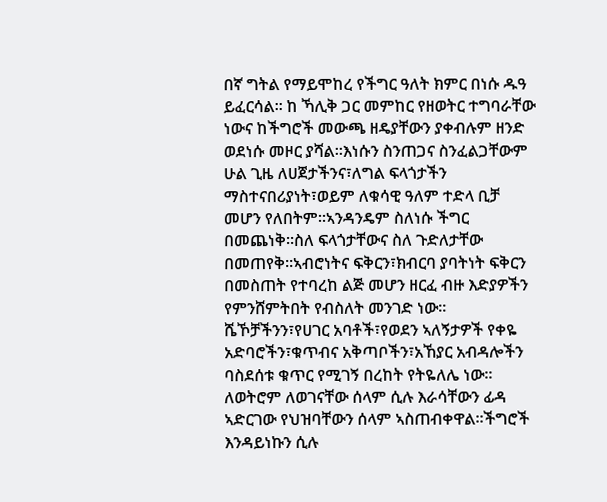በኛ ግትል የማይሞከረ የችግር ዓለት ክምር በነሱ ዱዓ ይፈርሳል። ከ ኻሊቅ ጋር መምከር የዘወትር ተግባራቸው ነውና ከችግሮች መውጫ ዘዴያቸውን ያቀብሉም ዘንድ ወደነሱ መዞር ያሻል።እነሱን ስንጠጋና ስንፈልጋቸውም ሁል ጊዜ ለሀጀታችንና፣ለግል ፍላጎታችን ማስተናበሪያነት፣ወይም ለቁሳዊ ዓለም ተድላ ቢቻ መሆን የለበትም።ኣንዳንዴም ስለነሱ ችግር በመጨነቅ።ስለ ፍላጎታቸውና ስለ ጉድለታቸው በመጠየቅ።ኣብሮነትና ፍቅርን፣ክብርባ ያባትነት ፍቅርን በመስጠት የተባረከ ልጅ መሆን ዘርፈ ብዙ እድያዎችን የምንሸምትበት የብስለት መንገድ ነው።
ሼኾቻችንን፣የሀገር አባቶች፣የወደን ኣለኝታዎች የቀዬ አድባሮችን፣ቁጥብና አቅጣቦችን፣አኸያር አብዳሎችን ባስደሰቱ ቁጥር የሚገኝ በረከት የትዬለሌ ነው።
ለወትሮም ለወገናቸው ሰላም ሲሉ እራሳቸውን ፊዳ ኣድርገው የህዝባቸውን ሰላም ኣስጠብቀዋል።ችግሮች እንዳይነኩን ሲሉ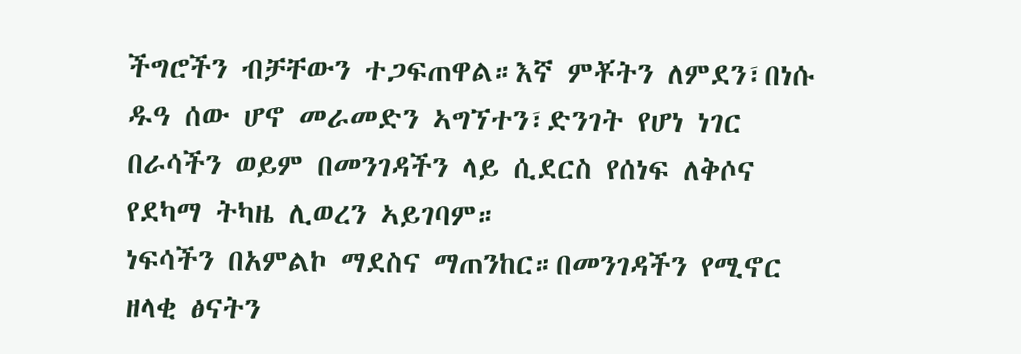ችግሮችን ብቻቸውን ተጋፍጠዋል።እኛ ምቾትን ለምደን፣በነሱ ዱዓ ሰው ሆኖ መራመድን ኣግኘተን፣ድንገት የሆነ ነገር በራሳችን ወይም በመንገዳችን ላይ ሲደርስ የሰነፍ ለቅሶና የደካማ ትካዜ ሊወረን ኣይገባም።
ነፍሳችን በአምልኮ ማደስና ማጠንከር።በመንገዳችን የሚኖር ዘላቂ ፅናትን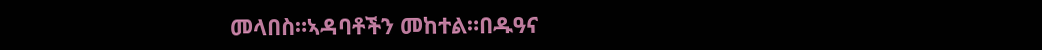መላበስ።ኣዳባቶችን መከተል።በዱዓና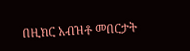በዚክር አብዝቶ መበርታት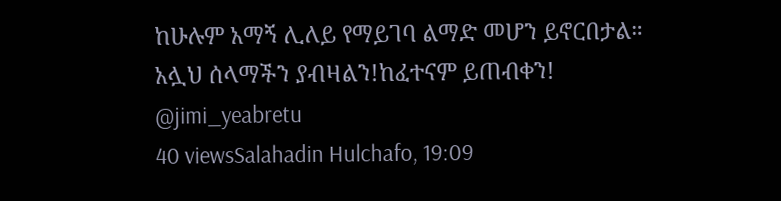ከሁሉም አማኝ ሊለይ የማይገባ ልማድ መሆን ይኖርበታል።
አሏህ ሰላማችን ያብዛልን!ከፈተናም ይጠብቀን!
@jimi_yeabretu
40 viewsSalahadin Hulchafo, 19:09